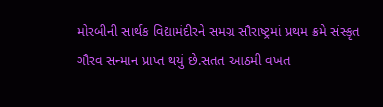મોરબીની સાર્થક વિદ્યામંદીરને સમગ્ર સૌરાષ્ટ્રમાં પ્રથમ ક્રમે સંસ્કૃત ગૌરવ સન્માન પ્રાપ્ત થયું છે.સતત આઠમી વખત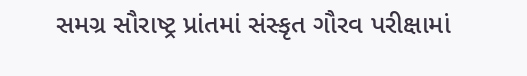સમગ્ર સૌરાષ્ટ્ર પ્રાંતમાં સંસ્કૃત ગૌરવ પરીક્ષામાં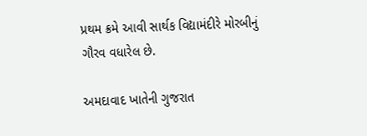પ્રથમ ક્રમે આવી સાર્થક વિદ્યામંદીરે મોરબીનું ગૌરવ વધારેલ છે.

અમદાવાદ ખાતેની ગુજરાત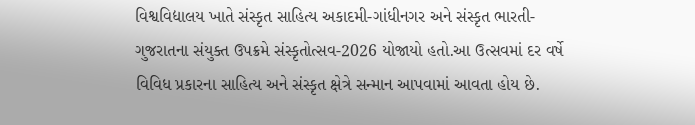વિશ્વવિદ્યાલય ખાતે સંસ્કૃત સાહિત્ય અકાદમી-ગાંધીનગર અને સંસ્કૃત ભારતી- ગુજરાતના સંયુક્ત ઉપક્રમે સંસ્કૃતોત્સવ-2026 યોજાયો હતો.આ ઉત્સવમાં દર વર્ષે વિવિધ પ્રકારના સાહિત્ય અને સંસ્કૃત ક્ષેત્રે સન્માન આપવામાં આવતા હોય છે.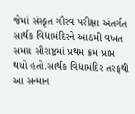જેમાં સંસ્કૃત ગૌરવ પરીક્ષા અંતર્ગત સાર્થક વિદ્યામંદિરને આઠમી વખત સમગ્ર સૌરાષ્ટ્રમાં પ્રથમ ક્રમ પ્રાપ્ત થયો હતો.સાર્થક વિદ્યામંદિર તરફથી આ સન્માન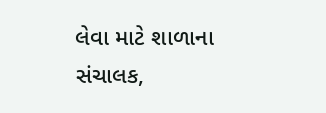લેવા માટે શાળાના સંચાલક,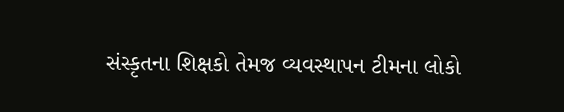સંસ્કૃતના શિક્ષકો તેમજ વ્યવસ્થાપન ટીમના લોકો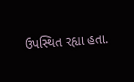ઉપસ્થિત રહ્યા હતા.